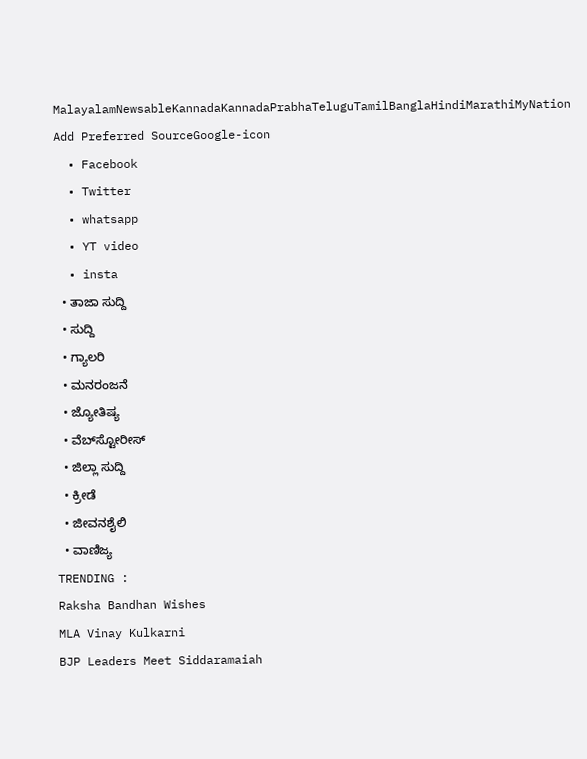MalayalamNewsableKannadaKannadaPrabhaTeluguTamilBanglaHindiMarathiMyNation
Add Preferred SourceGoogle-icon
  • Facebook
  • Twitter
  • whatsapp
  • YT video
  • insta
  • ತಾಜಾ ಸುದ್ದಿ
  • ಸುದ್ದಿ
  • ಗ್ಯಾಲರಿ
  • ಮನರಂಜನೆ
  • ಜ್ಯೋತಿಷ್ಯ
  • ವೆಬ್‌ಸ್ಟೋರೀಸ್
  • ಜಿಲ್ಲಾ ಸುದ್ದಿ
  • ಕ್ರೀಡೆ
  • ಜೀವನಶೈಲಿ
  • ವಾಣಿಜ್ಯ
TRENDING :
Raksha Bandhan Wishes
MLA Vinay Kulkarni
BJP Leaders Meet Siddaramaiah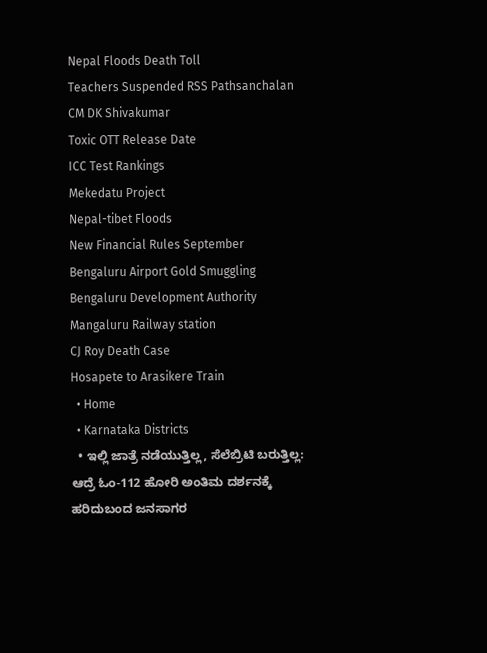Nepal Floods Death Toll
Teachers Suspended RSS Pathsanchalan
CM DK Shivakumar
Toxic OTT Release Date
ICC Test Rankings
Mekedatu Project
Nepal-tibet Floods
New Financial Rules September
Bengaluru Airport Gold Smuggling
Bengaluru Development Authority
Mangaluru Railway station
CJ Roy Death Case
Hosapete to Arasikere Train
  • Home
  • Karnataka Districts
  • ಇಲ್ಲಿ ಜಾತ್ರೆ ನಡೆಯುತ್ತಿಲ್ಲ, ಸೆಲೆಬ್ರಿಟಿ ಬರುತ್ತಿಲ್ಲ: ಆದ್ರೆ ಓಂ-112 ಹೋರಿ ಅಂತಿಮ ದರ್ಶನಕ್ಕೆ ಹರಿದುಬಂದ ಜನಸಾಗರ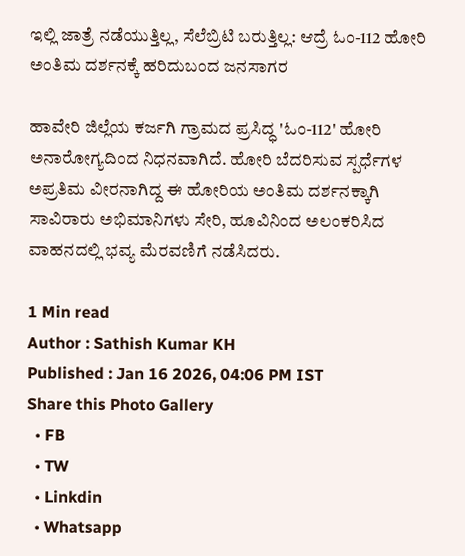ಇಲ್ಲಿ ಜಾತ್ರೆ ನಡೆಯುತ್ತಿಲ್ಲ, ಸೆಲೆಬ್ರಿಟಿ ಬರುತ್ತಿಲ್ಲ: ಆದ್ರೆ ಓಂ-112 ಹೋರಿ ಅಂತಿಮ ದರ್ಶನಕ್ಕೆ ಹರಿದುಬಂದ ಜನಸಾಗರ

ಹಾವೇರಿ ಜಿಲ್ಲೆಯ ಕರ್ಜಗಿ ಗ್ರಾಮದ ಪ್ರಸಿದ್ಧ 'ಓಂ-112' ಹೋರಿ ಅನಾರೋಗ್ಯದಿಂದ ನಿಧನವಾಗಿದೆ. ಹೋರಿ ಬೆದರಿಸುವ ಸ್ಪರ್ಧೆಗಳ ಅಪ್ರತಿಮ ವೀರನಾಗಿದ್ದ ಈ ಹೋರಿಯ ಅಂತಿಮ ದರ್ಶನಕ್ಕಾಗಿ ಸಾವಿರಾರು ಅಭಿಮಾನಿಗಳು ಸೇರಿ, ಹೂವಿನಿಂದ ಅಲಂಕರಿಸಿದ ವಾಹನದಲ್ಲಿ ಭವ್ಯ ಮೆರವಣಿಗೆ ನಡೆಸಿದರು.

1 Min read
Author : Sathish Kumar KH
Published : Jan 16 2026, 04:06 PM IST
Share this Photo Gallery
  • FB
  • TW
  • Linkdin
  • Whatsapp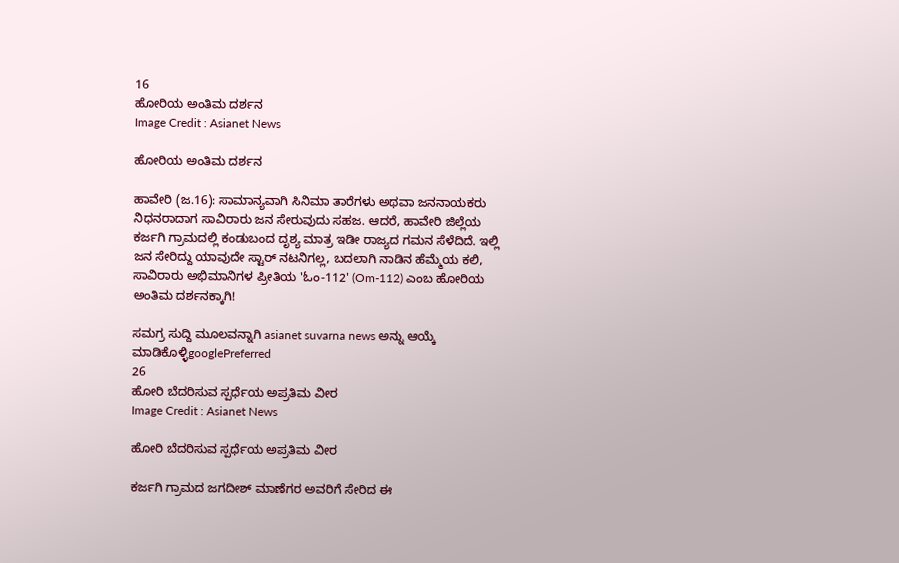16
ಹೋರಿಯ ಅಂತಿಮ ದರ್ಶನ
Image Credit : Asianet News

ಹೋರಿಯ ಅಂತಿಮ ದರ್ಶನ

ಹಾವೇರಿ (ಜ.16): ಸಾಮಾನ್ಯವಾಗಿ ಸಿನಿಮಾ ತಾರೆಗಳು ಅಥವಾ ಜನನಾಯಕರು ನಿಧನರಾದಾಗ ಸಾವಿರಾರು ಜನ ಸೇರುವುದು ಸಹಜ. ಆದರೆ, ಹಾವೇರಿ ಜಿಲ್ಲೆಯ ಕರ್ಜಗಿ ಗ್ರಾಮದಲ್ಲಿ ಕಂಡುಬಂದ ದೃಶ್ಯ ಮಾತ್ರ ಇಡೀ ರಾಜ್ಯದ ಗಮನ ಸೆಳೆದಿದೆ. ಇಲ್ಲಿ ಜನ ಸೇರಿದ್ದು ಯಾವುದೇ ಸ್ಟಾರ್ ನಟನಿಗಲ್ಲ, ಬದಲಾಗಿ ನಾಡಿನ ಹೆಮ್ಮೆಯ ಕಲಿ, ಸಾವಿರಾರು ಅಭಿಮಾನಿಗಳ ಪ್ರೀತಿಯ 'ಓಂ-112' (Om-112) ಎಂಬ ಹೋರಿಯ ಅಂತಿಮ ದರ್ಶನಕ್ಕಾಗಿ!

ಸಮಗ್ರ ಸುದ್ದಿ ಮೂಲವನ್ನಾಗಿ asianet suvarna news ಅನ್ನು ಆಯ್ಕೆ ಮಾಡಿಕೊಳ್ಳಿgooglePreferred
26
ಹೋರಿ ಬೆದರಿಸುವ ಸ್ಪರ್ಧೆಯ ಅಪ್ರತಿಮ ವೀರ
Image Credit : Asianet News

ಹೋರಿ ಬೆದರಿಸುವ ಸ್ಪರ್ಧೆಯ ಅಪ್ರತಿಮ ವೀರ

ಕರ್ಜಗಿ ಗ್ರಾಮದ ಜಗದೀಶ್ ಮಾಣೆಗರ ಅವರಿಗೆ ಸೇರಿದ ಈ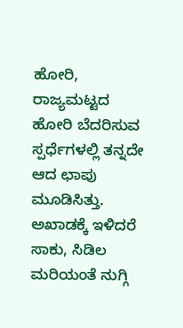ಹೋರಿ, ರಾಜ್ಯಮಟ್ಟದ ಹೋರಿ ಬೆದರಿಸುವ ಸ್ಪರ್ಧೆಗಳಲ್ಲಿ ತನ್ನದೇ ಆದ ಛಾಪು ಮೂಡಿಸಿತ್ತು. ಅಖಾಡಕ್ಕೆ ಇಳಿದರೆ ಸಾಕು, ಸಿಡಿಲ ಮರಿಯಂತೆ ನುಗ್ಗಿ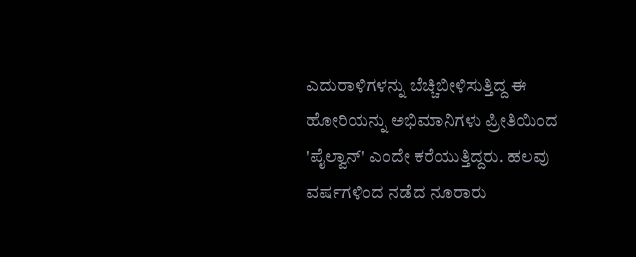ಎದುರಾಳಿಗಳನ್ನು ಬೆಚ್ಚಿಬೀಳಿಸುತ್ತಿದ್ದ ಈ ಹೋರಿಯನ್ನು ಅಭಿಮಾನಿಗಳು ಪ್ರೀತಿಯಿಂದ 'ಪೈಲ್ವಾನ್' ಎಂದೇ ಕರೆಯುತ್ತಿದ್ದರು. ಹಲವು ವರ್ಷಗಳಿಂದ ನಡೆದ ನೂರಾರು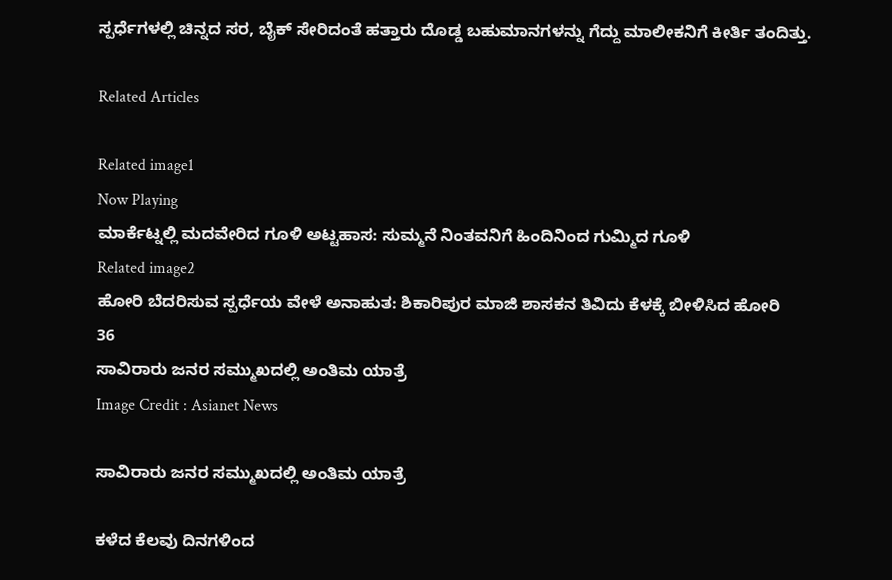ಸ್ಪರ್ಧೆಗಳಲ್ಲಿ ಚಿನ್ನದ ಸರ, ಬೈಕ್ ಸೇರಿದಂತೆ ಹತ್ತಾರು ದೊಡ್ಡ ಬಹುಮಾನಗಳನ್ನು ಗೆದ್ದು ಮಾಲೀಕನಿಗೆ ಕೀರ್ತಿ ತಂದಿತ್ತು.

Related Articles

Related image1
Now Playing
ಮಾರ್ಕೆಟ್ನಲ್ಲಿ ಮದವೇರಿದ ಗೂಳಿ ಅಟ್ಟಹಾಸ: ಸುಮ್ಮನೆ ನಿಂತವನಿಗೆ ಹಿಂದಿನಿಂದ ಗುಮ್ಮಿದ ಗೂಳಿ
Related image2
ಹೋರಿ ಬೆದರಿಸುವ ಸ್ಪರ್ಧೆಯ ವೇಳೆ ಅನಾಹುತ: ಶಿಕಾರಿಪುರ ಮಾಜಿ ಶಾಸಕನ ತಿವಿದು ಕೆಳಕ್ಕೆ ಬೀಳಿಸಿದ ಹೋರಿ
36
ಸಾವಿರಾರು ಜನರ ಸಮ್ಮುಖದಲ್ಲಿ ಅಂತಿಮ ಯಾತ್ರೆ
Image Credit : Asianet News

ಸಾವಿರಾರು ಜನರ ಸಮ್ಮುಖದಲ್ಲಿ ಅಂತಿಮ ಯಾತ್ರೆ

ಕಳೆದ ಕೆಲವು ದಿನಗಳಿಂದ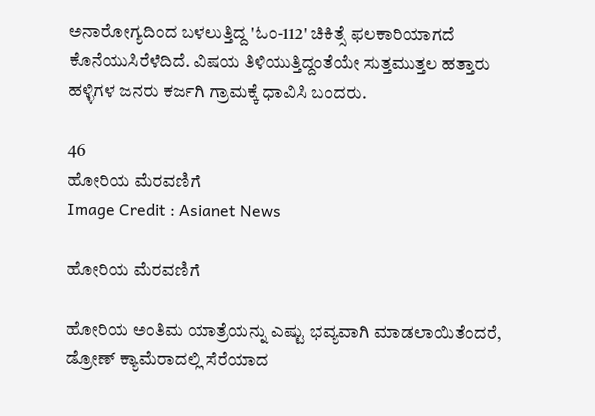ಅನಾರೋಗ್ಯದಿಂದ ಬಳಲುತ್ತಿದ್ದ 'ಓಂ-112' ಚಿಕಿತ್ಸೆ ಫಲಕಾರಿಯಾಗದೆ ಕೊನೆಯುಸಿರೆಳೆದಿದೆ. ವಿಷಯ ತಿಳಿಯುತ್ತಿದ್ದಂತೆಯೇ ಸುತ್ತಮುತ್ತಲ ಹತ್ತಾರು ಹಳ್ಳಿಗಳ ಜನರು ಕರ್ಜಗಿ ಗ್ರಾಮಕ್ಕೆ ಧಾವಿಸಿ ಬಂದರು.

46
ಹೋರಿಯ ಮೆರವಣಿಗೆ
Image Credit : Asianet News

ಹೋರಿಯ ಮೆರವಣಿಗೆ

ಹೋರಿಯ ಅಂತಿಮ ಯಾತ್ರೆಯನ್ನು ಎಷ್ಟು ಭವ್ಯವಾಗಿ ಮಾಡಲಾಯಿತೆಂದರೆ, ಡ್ರೋಣ್ ಕ್ಯಾಮೆರಾದಲ್ಲಿ ಸೆರೆಯಾದ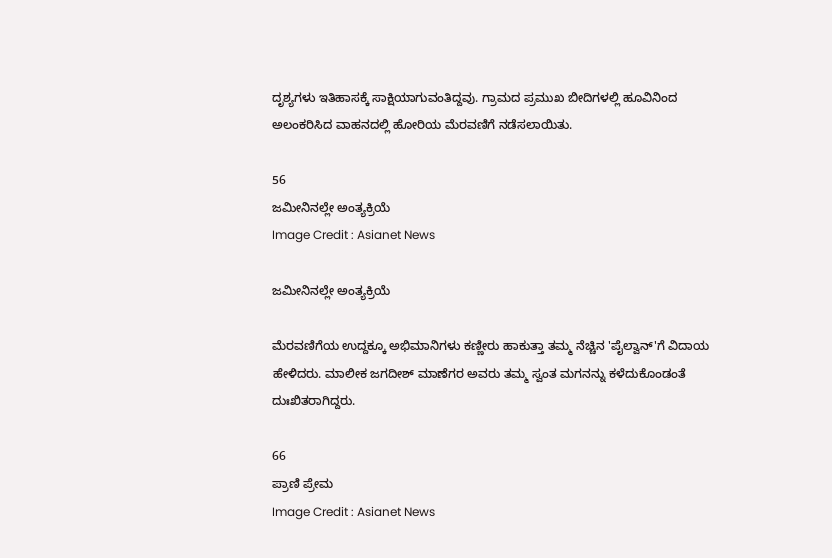ದೃಶ್ಯಗಳು ಇತಿಹಾಸಕ್ಕೆ ಸಾಕ್ಷಿಯಾಗುವಂತಿದ್ದವು. ಗ್ರಾಮದ ಪ್ರಮುಖ ಬೀದಿಗಳಲ್ಲಿ ಹೂವಿನಿಂದ ಅಲಂಕರಿಸಿದ ವಾಹನದಲ್ಲಿ ಹೋರಿಯ ಮೆರವಣಿಗೆ ನಡೆಸಲಾಯಿತು.

56
ಜಮೀನಿನಲ್ಲೇ ಅಂತ್ಯಕ್ರಿಯೆ
Image Credit : Asianet News

ಜಮೀನಿನಲ್ಲೇ ಅಂತ್ಯಕ್ರಿಯೆ

ಮೆರವಣಿಗೆಯ ಉದ್ದಕ್ಕೂ ಅಭಿಮಾನಿಗಳು ಕಣ್ಣೀರು ಹಾಕುತ್ತಾ ತಮ್ಮ ನೆಚ್ಚಿನ 'ಪೈಲ್ವಾನ್'ಗೆ ವಿದಾಯ ಹೇಳಿದರು. ಮಾಲೀಕ ಜಗದೀಶ್ ಮಾಣೆಗರ ಅವರು ತಮ್ಮ ಸ್ವಂತ ಮಗನನ್ನು ಕಳೆದುಕೊಂಡಂತೆ ದುಃಖಿತರಾಗಿದ್ದರು.

66
ಪ್ರಾಣಿ ಪ್ರೇಮ
Image Credit : Asianet News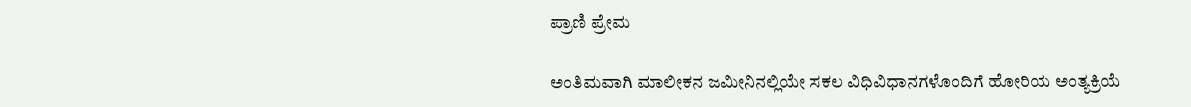ಪ್ರಾಣಿ ಪ್ರೇಮ

ಅಂತಿಮವಾಗಿ ಮಾಲೀಕನ ಜಮೀನಿನಲ್ಲಿಯೇ ಸಕಲ ವಿಧಿವಿಧಾನಗಳೊಂದಿಗೆ ಹೋರಿಯ ಅಂತ್ಯಕ್ರಿಯೆ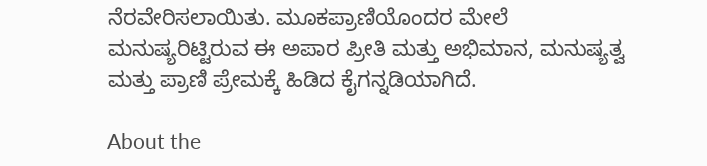ನೆರವೇರಿಸಲಾಯಿತು. ಮೂಕಪ್ರಾಣಿಯೊಂದರ ಮೇಲೆ ಮನುಷ್ಯರಿಟ್ಟಿರುವ ಈ ಅಪಾರ ಪ್ರೀತಿ ಮತ್ತು ಅಭಿಮಾನ, ಮನುಷ್ಯತ್ವ ಮತ್ತು ಪ್ರಾಣಿ ಪ್ರೇಮಕ್ಕೆ ಹಿಡಿದ ಕೈಗನ್ನಡಿಯಾಗಿದೆ.

About the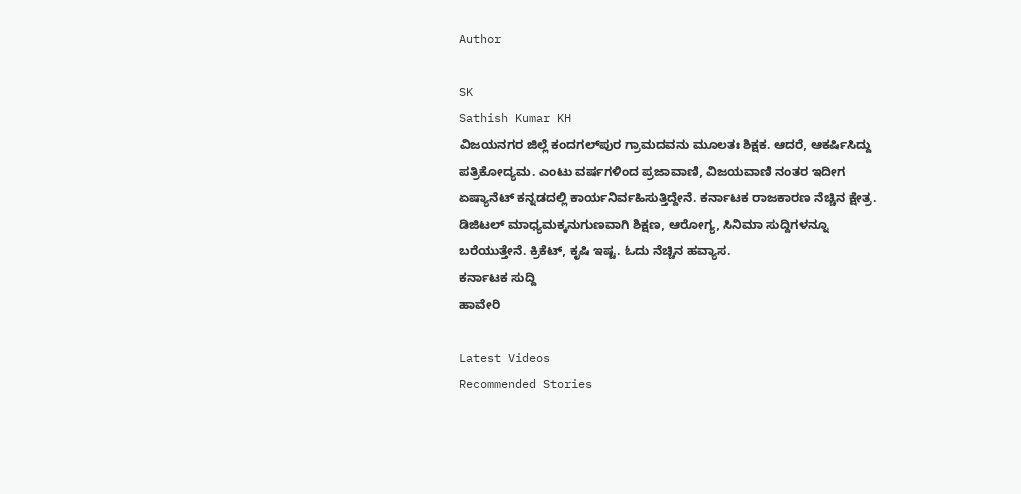Author

SK
Sathish Kumar KH
ವಿಜಯನಗರ ಜಿಲ್ಲೆ ಕಂದಗಲ್‌ಪುರ ಗ್ರಾಮದವನು ಮೂಲತಃ ಶಿಕ್ಷಕ. ಆದರೆ, ಆಕರ್ಷಿಸಿದ್ದು ಪತ್ರಿಕೋದ್ಯಮ. ಎಂಟು ವರ್ಷಗಳಿಂದ ಪ್ರಜಾವಾಣಿ, ವಿಜಯವಾಣಿ ನಂತರ ಇದೀಗ ಏಷ್ಯಾನೆಟ್ ಕನ್ನಡದಲ್ಲಿ ಕಾರ್ಯನಿರ್ವಹಿಸುತ್ತಿದ್ದೇನೆ. ಕರ್ನಾಟಕ ರಾಜಕಾರಣ ನೆಚ್ಚಿನ ಕ್ಷೇತ್ರ. ಡಿಜಿಟಲ್ ಮಾಧ್ಯಮಕ್ಕನುಗುಣವಾಗಿ ಶಿಕ್ಷಣ, ಆರೋಗ್ಯ, ಸಿನಿಮಾ ಸುದ್ದಿಗಳನ್ನೂ ಬರೆಯುತ್ತೇನೆ. ಕ್ರಿಕೆಟ್, ಕೃಷಿ ಇಷ್ಟ. ಓದು ನೆಚ್ಚಿನ ಹವ್ಯಾಸ.
ಕರ್ನಾಟಕ ಸುದ್ದಿ
ಹಾವೇರಿ

Latest Videos
Recommended Stories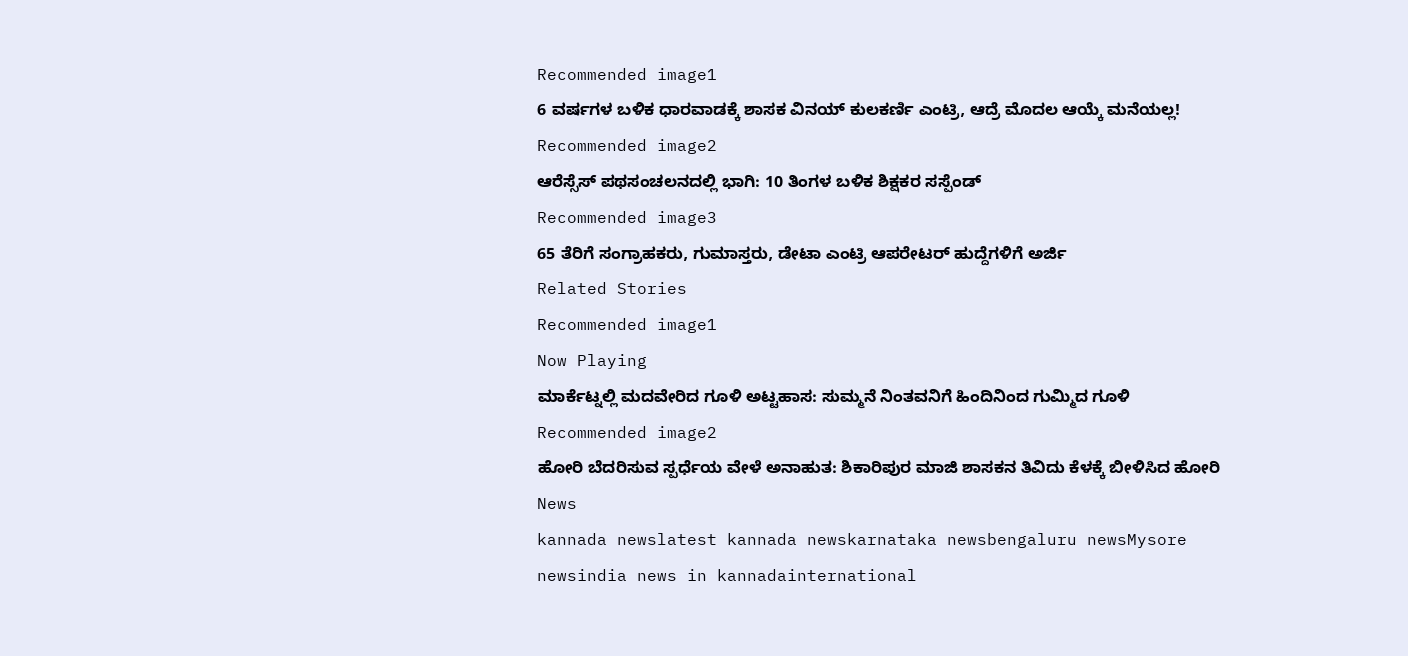Recommended image1
6 ವರ್ಷಗಳ ಬಳಿಕ ಧಾರವಾಡಕ್ಕೆ ಶಾಸಕ ವಿನಯ್ ಕುಲಕರ್ಣಿ ಎಂಟ್ರಿ, ಆದ್ರೆ ಮೊದಲ ಆಯ್ಕೆ ಮನೆಯಲ್ಲ!
Recommended image2
ಆರೆಸ್ಸೆಸ್‌ ಪಥಸಂಚಲನದಲ್ಲಿ ಭಾಗಿ: 10 ತಿಂಗಳ ಬಳಿಕ ಶಿಕ್ಷಕರ ಸಸ್ಪೆಂಡ್
Recommended image3
65 ತೆರಿಗೆ ಸಂಗ್ರಾಹಕರು, ಗುಮಾಸ್ತರು, ಡೇಟಾ ಎಂಟ್ರಿ ಆಪರೇಟರ್ ಹುದ್ದೆಗಳಿಗೆ ಅರ್ಜಿ
Related Stories
Recommended image1
Now Playing
ಮಾರ್ಕೆಟ್ನಲ್ಲಿ ಮದವೇರಿದ ಗೂಳಿ ಅಟ್ಟಹಾಸ: ಸುಮ್ಮನೆ ನಿಂತವನಿಗೆ ಹಿಂದಿನಿಂದ ಗುಮ್ಮಿದ ಗೂಳಿ
Recommended image2
ಹೋರಿ ಬೆದರಿಸುವ ಸ್ಪರ್ಧೆಯ ವೇಳೆ ಅನಾಹುತ: ಶಿಕಾರಿಪುರ ಮಾಜಿ ಶಾಸಕನ ತಿವಿದು ಕೆಳಕ್ಕೆ ಬೀಳಿಸಿದ ಹೋರಿ
News
kannada newslatest kannada newskarnataka newsbengaluru newsMysore newsindia news in kannadainternational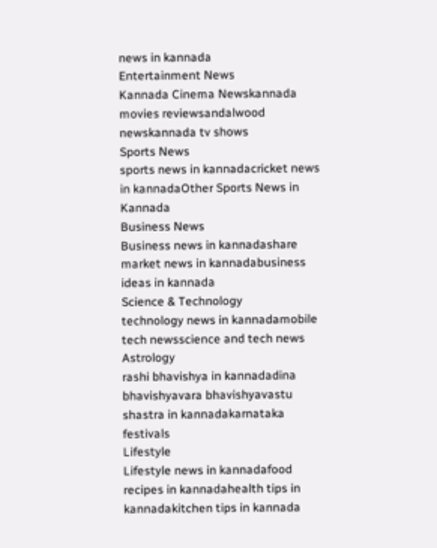news in kannada
Entertainment News
Kannada Cinema Newskannada movies reviewsandalwood newskannada tv shows
Sports News
sports news in kannadacricket news in kannadaOther Sports News in Kannada
Business News
Business news in kannadashare market news in kannadabusiness ideas in kannada
Science & Technology
technology news in kannadamobile tech newsscience and tech news
Astrology
rashi bhavishya in kannadadina bhavishyavara bhavishyavastu shastra in kannadakarnataka festivals
Lifestyle
Lifestyle news in kannadafood recipes in kannadahealth tips in kannadakitchen tips in kannada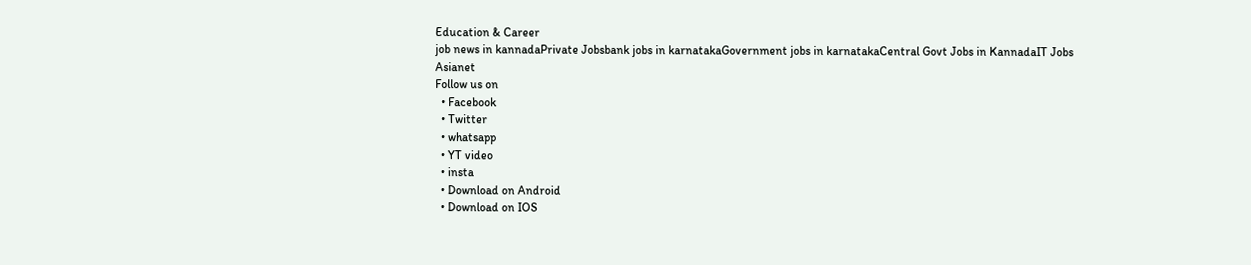Education & Career
job news in kannadaPrivate Jobsbank jobs in karnatakaGovernment jobs in karnatakaCentral Govt Jobs in KannadaIT Jobs
Asianet
Follow us on
  • Facebook
  • Twitter
  • whatsapp
  • YT video
  • insta
  • Download on Android
  • Download on IOS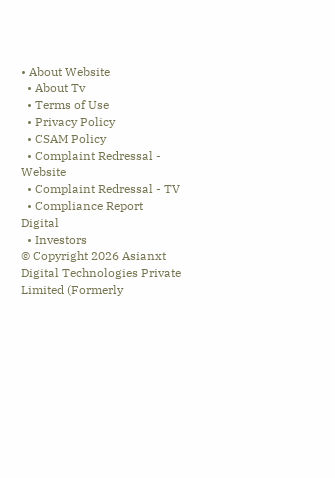• About Website
  • About Tv
  • Terms of Use
  • Privacy Policy
  • CSAM Policy
  • Complaint Redressal - Website
  • Complaint Redressal - TV
  • Compliance Report Digital
  • Investors
© Copyright 2026 Asianxt Digital Technologies Private Limited (Formerly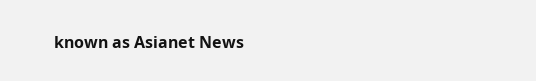known as Asianet News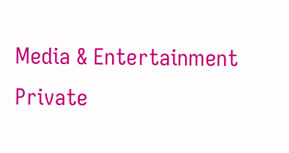Media & Entertainment Private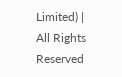Limited) | All Rights Reserved